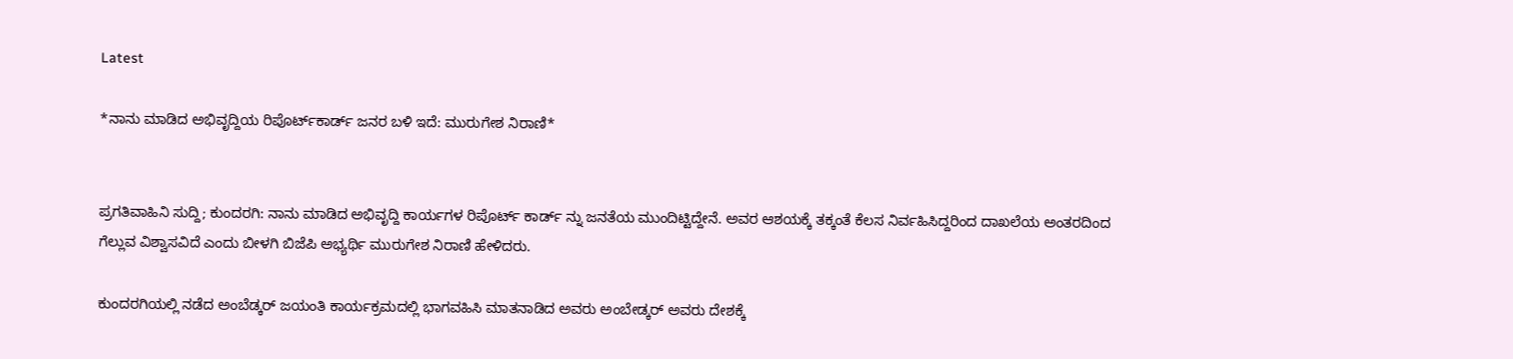Latest

*ನಾನು ಮಾಡಿದ ಅಭಿವೃದ್ದಿಯ ರಿಪೊರ್ಟ್‌ಕಾರ್ಡ್ ಜನರ ಬಳಿ ಇದೆ: ಮುರುಗೇಶ ನಿರಾಣಿ*


ಪ್ರಗತಿವಾಹಿನಿ ಸುದ್ದಿ; ಕುಂದರಗಿ: ನಾನು ಮಾಡಿದ ಅಭಿವೃದ್ದಿ ಕಾರ್ಯಗಳ ರಿಪೊರ್ಟ್ ಕಾರ್ಡ್ ನ್ನು ಜನತೆಯ ಮುಂದಿಟ್ಟಿದ್ದೇನೆ. ಅವರ ಆಶಯಕ್ಕೆ ತಕ್ಕಂತೆ ಕೆಲಸ ನಿರ್ವಹಿಸಿದ್ದರಿಂದ ದಾಖಲೆಯ ಅಂತರದಿಂದ ಗೆಲ್ಲುವ ವಿಶ್ವಾಸವಿದೆ ಎಂದು ಬೀಳಗಿ ಬಿಜೆಪಿ ಅಭ್ಯರ್ಥಿ ಮುರುಗೇಶ ನಿರಾಣಿ ಹೇಳಿದರು.

ಕುಂದರಗಿಯಲ್ಲಿ ನಡೆದ ಅಂಬೆಡ್ಕರ್ ಜಯಂತಿ ಕಾರ್ಯಕ್ರಮದಲ್ಲಿ ಭಾಗವಹಿಸಿ ಮಾತನಾಡಿದ ಅವರು ಅಂಬೇಡ್ಕರ್ ಅವರು ದೇಶಕ್ಕೆ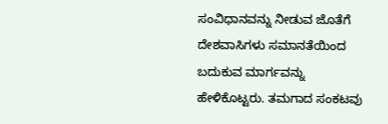ಸಂವಿಧಾನವನ್ನು ನೀಡುವ ಜೊತೆಗೆ ದೇಶವಾಸಿಗಳು ಸಮಾನತೆಯಿಂದ ಬದುಕುವ ಮಾರ್ಗವನ್ನು ಹೇಳಿಕೊಟ್ಟರು. ತಮಗಾದ ಸಂಕಟವು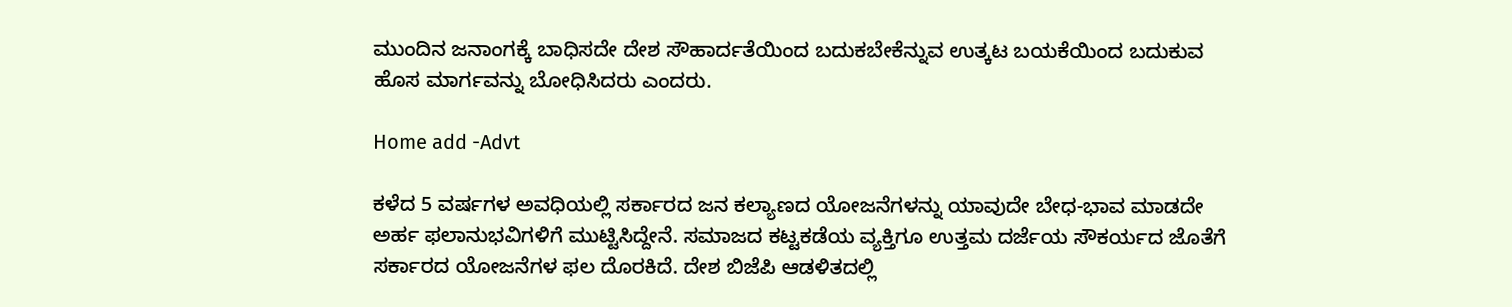ಮುಂದಿನ ಜನಾಂಗಕ್ಕೆ ಬಾಧಿಸದೇ ದೇಶ ಸೌಹಾರ್ದತೆಯಿಂದ ಬದುಕಬೇಕೆನ್ನುವ ಉತ್ಕಟ ಬಯಕೆಯಿಂದ ಬದುಕುವ ಹೊಸ ಮಾರ್ಗವನ್ನು ಬೋಧಿಸಿದರು ಎಂದರು.

Home add -Advt

ಕಳೆದ 5 ವರ್ಷಗಳ ಅವಧಿಯಲ್ಲಿ ಸರ್ಕಾರದ ಜನ ಕಲ್ಯಾಣದ ಯೋಜನೆಗಳನ್ನು ಯಾವುದೇ ಬೇಧ-ಭಾವ ಮಾಡದೇ ಅರ್ಹ ಫಲಾನುಭವಿಗಳಿಗೆ ಮುಟ್ಟಿಸಿದ್ದೇನೆ. ಸಮಾಜದ ಕಟ್ಟಕಡೆಯ ವ್ಯಕ್ತಿಗೂ ಉತ್ತಮ ದರ್ಜೆಯ ಸೌಕರ್ಯದ ಜೊತೆಗೆ ಸರ್ಕಾರದ ಯೋಜನೆಗಳ ಫಲ ದೊರಕಿದೆ. ದೇಶ ಬಿಜೆಪಿ ಆಡಳಿತದಲ್ಲಿ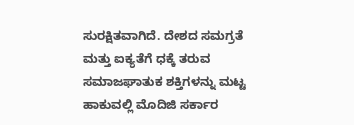ಸುರಕ್ಷಿತವಾಗಿದೆ. ದೇಶದ ಸಮಗ್ರತೆ ಮತ್ತು ಐಕ್ಯತೆಗೆ ಧಕ್ಕೆ ತರುವ ಸಮಾಜಘಾತುಕ ಶಕ್ತಿಗಳನ್ನು ಮಟ್ಟ ಹಾಕುವಲ್ಲಿ ಮೊದಿಜಿ ಸರ್ಕಾರ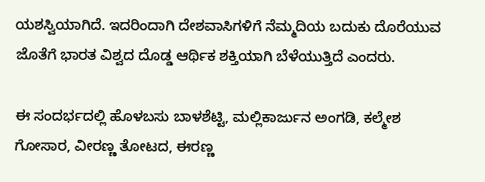ಯಶಸ್ವಿಯಾಗಿದೆ. ಇದರಿಂದಾಗಿ ದೇಶವಾಸಿಗಳಿಗೆ ನೆಮ್ಮದಿಯ ಬದುಕು ದೊರೆಯುವ ಜೊತೆಗೆ ಭಾರತ ವಿಶ್ವದ ದೊಡ್ಡ ಆರ್ಥಿಕ ಶಕ್ತಿಯಾಗಿ ಬೆಳೆಯುತ್ತಿದೆ ಎಂದರು.

ಈ ಸಂದರ್ಭದಲ್ಲಿ ಹೊಳಬಸು ಬಾಳಶೆಟ್ಟಿ, ಮಲ್ಲಿಕಾರ್ಜುನ ಅಂಗಡಿ, ಕಲ್ಮೇಶ ಗೋಸಾರ, ವೀರಣ್ಣ ತೋಟದ, ಈರಣ್ಣ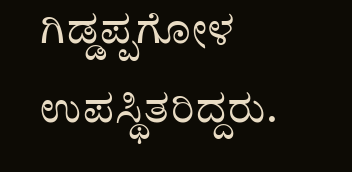ಗಿಡ್ಡಪ್ಪಗೋಳ ಉಪಸ್ಥಿತರಿದ್ದರು.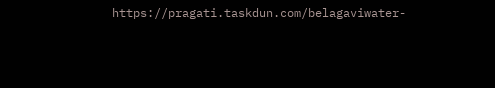https://pragati.taskdun.com/belagaviwater-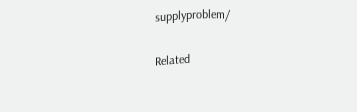supplyproblem/

Related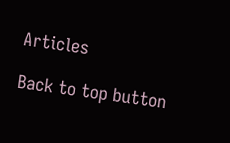Articles

Back to top button